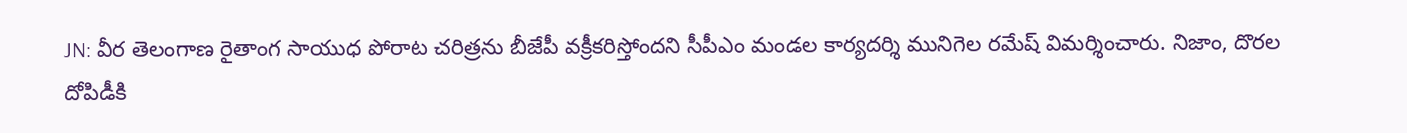JN: వీర తెలంగాణ రైతాంగ సాయుధ పోరాట చరిత్రను బీజేపీ వక్రీకరిస్తోందని సీపీఎం మండల కార్యదర్శి మునిగెల రమేష్ విమర్శించారు. నిజాం, దొరల దోపిడీకి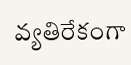వ్యతిరేకంగా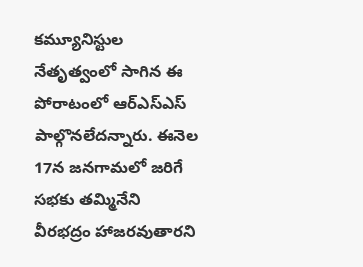కమ్యూనిస్టుల నేతృత్వంలో సాగిన ఈ పోరాటంలో ఆర్ఎస్ఎస్ పాల్గొనలేదన్నారు. ఈనెల 17న జనగామలో జరిగే సభకు తమ్మినేని వీరభద్రం హాజరవుతారని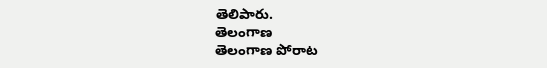తెలిపారు.
తెలంగాణ
తెలంగాణ పోరాట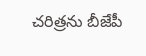చరిత్రను బీజేపీ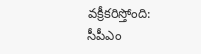వక్రీకరిస్తోంది: సీపీఎం